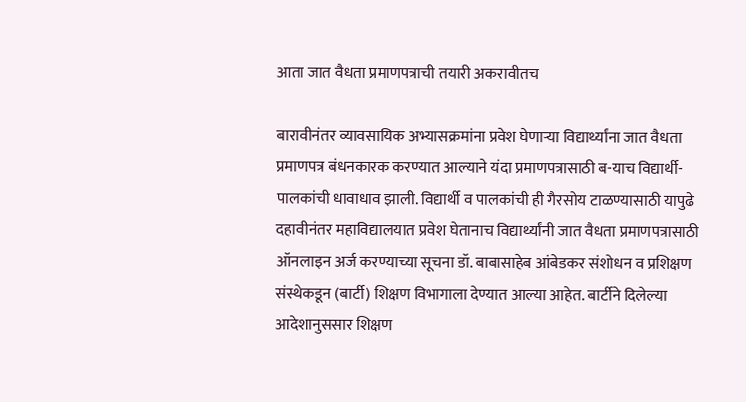आता जात वैधता प्रमाणपत्राची तयारी अकरावीतच

बारावीनंतर व्यावसायिक अभ्यासक्रमांना प्रवेश घेणाऱ्या विद्यार्थ्यांना जात वैधता प्रमाणपत्र बंधनकारक करण्यात आल्याने यंदा प्रमाणपत्रासाठी ब-याच विद्यार्थी-पालकांची धावाधाव झाली. विद्यार्थी व पालकांची ही गैरसोय टाळण्यासाठी यापुढे दहावीनंतर महाविद्यालयात प्रवेश घेतानाच विद्यार्थ्यांनी जात वैधता प्रमाणपत्रासाठी ऑनलाइन अर्ज करण्याच्या सूचना डॉ. बाबासाहेब आंबेडकर संशोधन व प्रशिक्षण संस्थेकडून (बार्टी) शिक्षण विभागाला देण्यात आल्या आहेत. बार्टीने दिलेल्या आदेशानुससार शिक्षण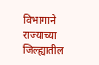विभागाने राज्याच्या जिल्ह्यातील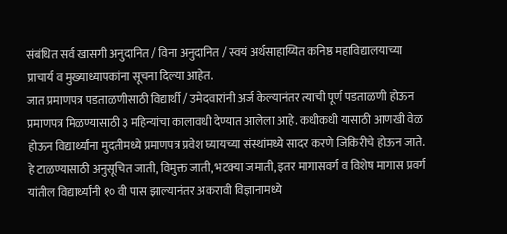संबंधित सर्व खासगी अनुदानित / विना अनुदानित / स्वयं अर्थसाहाय्यित कनिष्ठ महाविद्यालयाच्या प्राचार्य व मुख्याध्यापकांना सूचना दिल्या आहेत.
जात प्रमाणपत्र पडताळणीसाठी विद्यार्थी / उमेदवारांनी अर्ज केल्यानंतर त्याची पूर्ण पडताळणी होऊन प्रमाणपत्र मिळण्यासाठी ३ महिन्यांचा कालावधी देण्यात आलेला आहे. कधीकधी यासाठी आणखी वेळ होऊन विद्यार्थ्यांना मुदतीमध्ये प्रमाणपत्र प्रवेश घ्यायच्या संस्थांमध्ये सादर करणे जिकिरीचे होऊन जाते. हे टाळण्यासाठी अनुसूचित जाती, विमुक्त जाती, भटक्या जमाती, इतर मागासवर्ग व विशेष मागास प्रवर्ग यांतील विद्यार्थ्यांनी १० वी पास झाल्यानंतर अकरावी विज्ञानामध्ये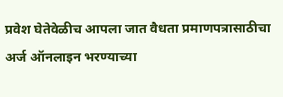प्रवेश घेतेवेळीच आपला जात वैधता प्रमाणपत्रासाठीचा अर्ज ऑनलाइन भरण्याच्या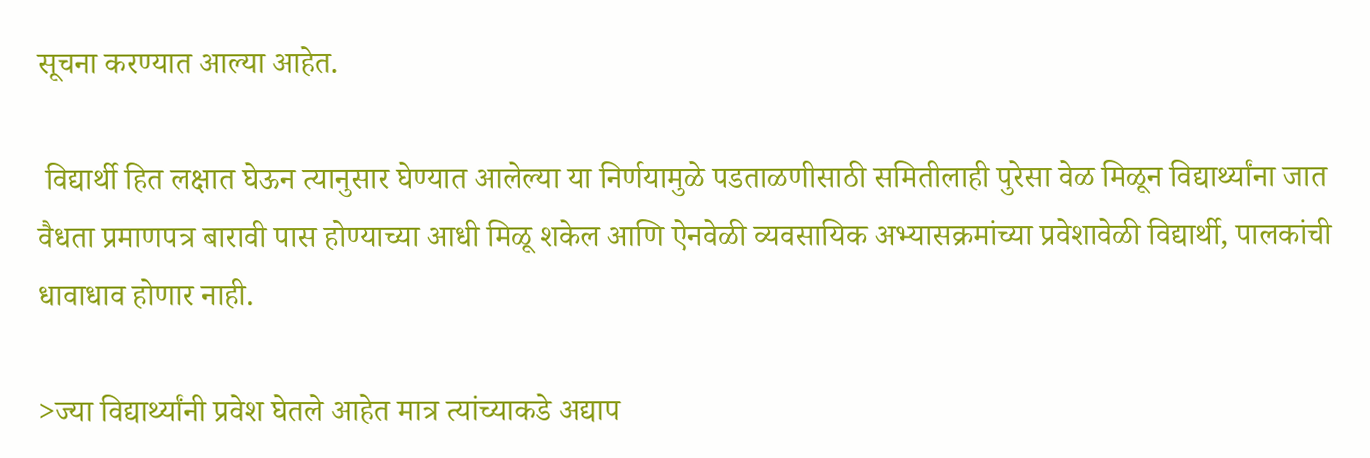सूचना करण्यात आल्या आहेत.

 विद्यार्थी हित लक्षात घेऊन त्यानुसार घेण्यात आलेल्या या निर्णयामुळे पडताळणीसाठी समितीलाही पुरेसा वेळ मिळून विद्यार्थ्यांना जात वैधता प्रमाणपत्र बारावी पास होण्याच्या आधी मिळू शकेल आणि ऐनवेळी व्यवसायिक अभ्यासक्रमांच्या प्रवेशावेळी विद्यार्थी, पालकांची धावाधाव होणार नाही.

>ज्या विद्यार्थ्यांनी प्रवेश घेतले आहेत मात्र त्यांच्याकडे अद्याप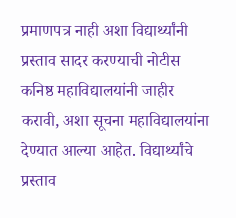प्रमाणपत्र नाही अशा विद्यार्थ्यांनी प्रस्ताव सादर करण्याची नोटीस कनिष्ठ महाविद्यालयांनी जाहीर करावी, अशा सूचना महाविद्यालयांना देण्यात आल्या आहेत. विद्यार्थ्यांचे प्रस्ताव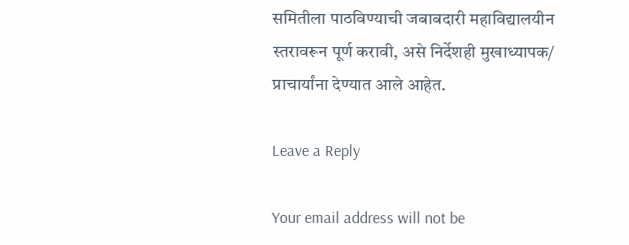समितीला पाठविण्याची जबाबदारी महाविद्यालयीन स्तरावरून पूर्ण करावी, असे निर्देशही मुखाध्यापक/ प्राचार्यांना देण्यात आले आहेत.

Leave a Reply

Your email address will not be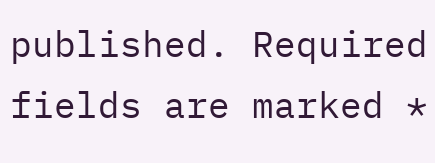published. Required fields are marked *